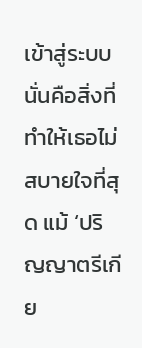เข้าสู่ระบบนั่นคือสิ่งที่ทำให้เธอไม่สบายใจที่สุด แม้ ‘ปริญญาตรีเกีย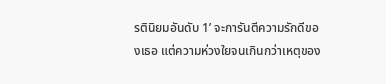รตินิยมอันดับ 1’ จะการันตีความรักดีของเธอ แต่ความห่วงใยจนเกินกว่าเหตุของ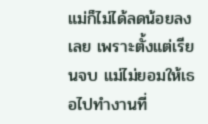แม่ก็ไม่ได้ลดน้อยลงเลย เพราะตั้งแต่เรียนจบ แม่ไม่ยอมให้เธอไปทำงานที่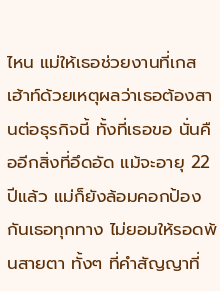ไหน แม่ให้เธอช่วยงานที่เกสเฮ้าท์ด้วยเหตุผลว่าเธอต้องสานต่อธุรกิจนี้ ทั้งที่เธอขอ นั่นคืออีกสิ่งที่อึดอัด แม้จะอายุ 22 ปีแล้ว แม่ก็ยังล้อมคอกป้องกันเธอทุกทาง ไม่ยอมให้รอดพ้นสายตา ทั้งๆ ที่คำสัญญาที่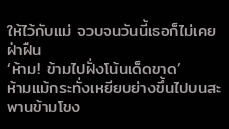ให้ไว้กับแม่ จวบจนวันนี้เธอก็ไม่เคยฝ่าฝืน
‘ห้าม! ข้ามไปฝั่งโน้นเด็ดขาด’
ห้ามแม้กระทั่งเหยียบย่างขึ้นไปบนสะพานข้ามโขง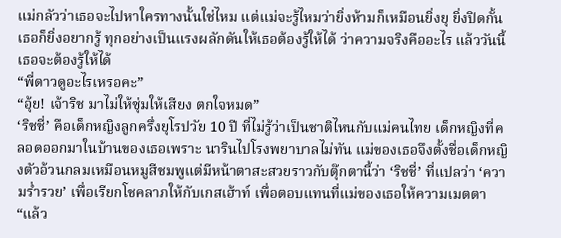แม่กลัวว่าเธอจะไปหาใครทางนั้นใช่ไหม แต่แม่จะรู้ไหมว่ายิ่งห้ามก็เหมือนยิ่งยุ ยิ่งปิดกั้นเธอก็ยิ่งอยากรู้ ทุกอย่างเป็นแรงผลักดันให้เธอต้องรู้ให้ได้ ว่าความจริงคืออะไร แล้ววันนี้เธอจะต้องรู้ให้ได้
“พี่ดาวดูอะไรเหรอคะ”
“อุ้ย! เจ้าริช มาไม่ให้ซุ่มให้เสียง ตกใจหมด”
‘ริชชี่’ คือเด็กหญิงลูกครึ่งยุโรปวัย 10 ปี ที่ไม่รู้ว่าเป็นชาติไหนกับแม่คนไทย เด็กหญิงที่คลอดออกมาในบ้านของเธอเพราะ นารินไปโรงพยาบาลไม่ทัน แม่ของเธอจึงตั้งชื่อเด็กหญิงตัวอ้วนกลมเหมือนหมูสีชมพูแต่มีหน้าตาสะสวยราวกับตุ๊กตานี้ว่า ‘ริชชี่’ ที่แปลว่า ‘ความร่ำรวย’ เพื่อเรียกโชคลาภให้กับเกสเฮ้าท์ เพื่อตอบแทนที่แม่ของเธอให้ความเมตตา
“แล้ว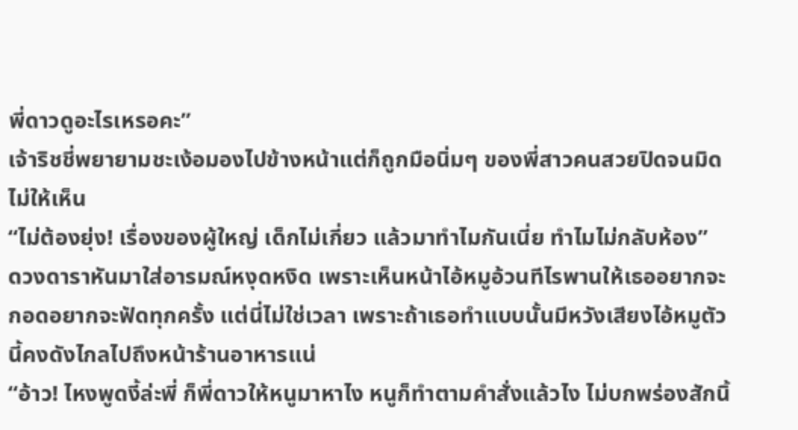พี่ดาวดูอะไรเหรอคะ”
เจ้าริชชี่พยายามชะเง้อมองไปข้างหน้าแต่ก็ถูกมือนิ่มๆ ของพี่สาวคนสวยปิดจนมิดไม่ให้เห็น
“ไม่ต้องยุ่ง! เรื่องของผู้ใหญ่ เด็กไม่เกี่ยว แล้วมาทำไมกันเนี่ย ทำไมไม่กลับห้อง”
ดวงดาราหันมาใส่อารมณ์หงุดหงิด เพราะเห็นหน้าไอ้หมูอ้วนทีไรพานให้เธออยากจะกอดอยากจะฟัดทุกครั้ง แต่นี่ไม่ใช่เวลา เพราะถ้าเธอทำแบบนั้นมีหวังเสียงไอ้หมูตัวนี้คงดังไกลไปถึงหน้าร้านอาหารแน่
“อ้าว! ไหงพูดงี้ล่ะพี่ ก็พี่ดาวให้หนูมาหาไง หนูก็ทำตามคำสั่งแล้วไง ไม่บกพร่องสักนิ้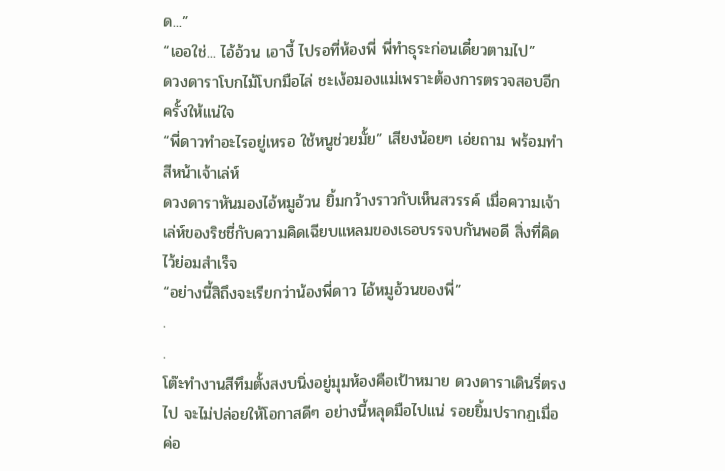ด...”
“เออใช่... ไอ้อ้วน เอางี้ ไปรอที่ห้องพี่ พี่ทำธุระก่อนเดี๋ยวตามไป”
ดวงดาราโบกไม้โบกมือไล่ ชะเง้อมองแม่เพราะต้องการตรวจสอบอีกครั้งให้แน่ใจ
“พี่ดาวทำอะไรอยู่เหรอ ใช้หนูช่วยมั้ย” เสียงน้อยๆ เอ่ยถาม พร้อมทำสีหน้าเจ้าเล่ห์
ดวงดาราหันมองไอ้หมูอ้วน ยิ้มกว้างราวกับเห็นสวรรค์ เมื่อความเจ้าเล่ห์ของริชชี่กับความคิดเฉียบแหลมของเธอบรรจบกันพอดี สิ่งที่คิดไว้ย่อมสำเร็จ
“อย่างนี้สิถึงจะเรียกว่าน้องพี่ดาว ไอ้หมูอ้วนของพี่”
.
.
โต๊ะทำงานสีทึมตั้งสงบนิ่งอยู่มุมห้องคือเป้าหมาย ดวงดาราเดินรี่ตรงไป จะไม่ปล่อยให้โอกาสดีๆ อย่างนี้หลุดมือไปแน่ รอยยิ้มปรากฏเมื่อค่อ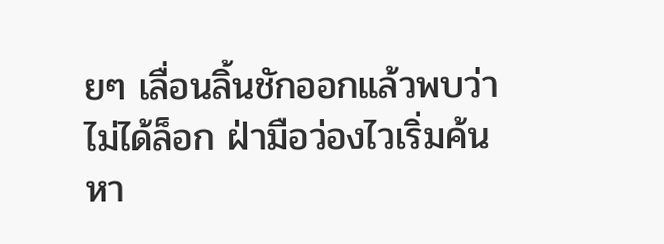ยๆ เลื่อนลิ้นชักออกแล้วพบว่าไม่ได้ล็อก ฝ่ามือว่องไวเริ่มค้นหา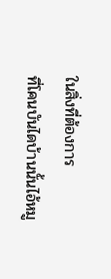ในสิ่งที่ต้องการ
ที่โคนบันไดบ้านนั้นไอ้หมู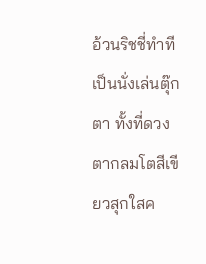อ้วนริชชี่ทำทีเป็นนั่งเล่นตุ๊กตา ทั้งที่ดวงตากลมโตสีเขียวสุกใสค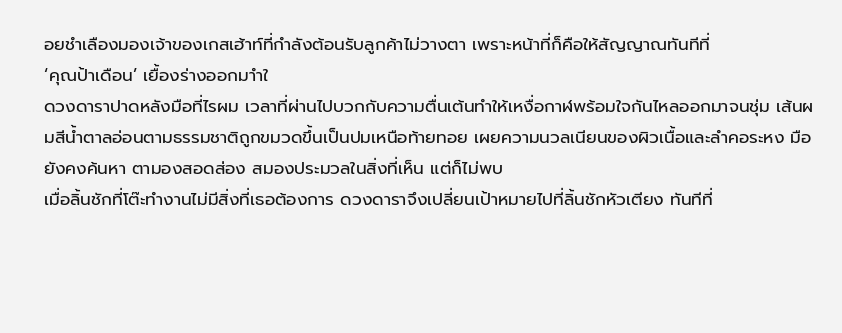อยชำเลืองมองเจ้าของเกสเฮ้าท์ที่กำลังต้อนรับลูกค้าไม่วางตา เพราะหน้าที่ก็คือให้สัญญาณทันทีที่
‘คุณป้าเดือน’ เยื้องร่างออกมาำใ
ดวงดาราปาดหลังมือที่ไรผม เวลาที่ผ่านไปบวกกับความตื่นเต้นทำให้เหงื่อกาฬพร้อมใจกันไหลออกมาจนชุ่ม เส้นผมสีน้ำตาลอ่อนตามธรรมชาติถูกขมวดขึ้นเป็นปมเหนือท้ายทอย เผยความนวลเนียนของผิวเนื้อและลำคอระหง มือยังคงค้นหา ตามองสอดส่อง สมองประมวลในสิ่งที่เห็น แต่ก็ไม่พบ
เมื่อลิ้นชักที่โต๊ะทำงานไม่มีสิ่งที่เธอต้องการ ดวงดาราจึงเปลี่ยนเป้าหมายไปที่ลิ้นชักหัวเตียง ทันทีที่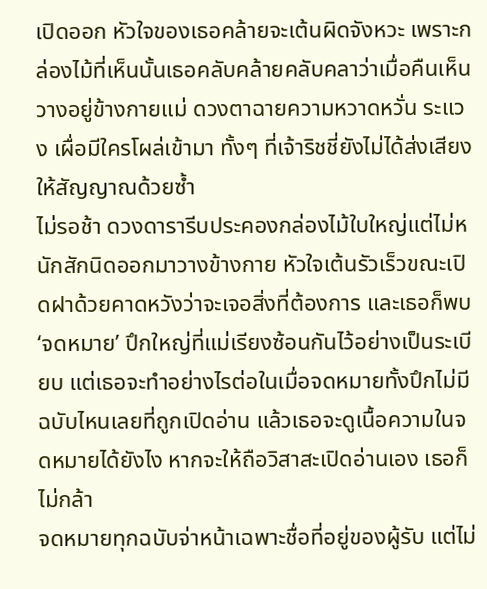เปิดออก หัวใจของเธอคล้ายจะเต้นผิดจังหวะ เพราะกล่องไม้ที่เห็นนั้นเธอคลับคล้ายคลับคลาว่าเมื่อคืนเห็นวางอยู่ข้างกายแม่ ดวงตาฉายความหวาดหวั่น ระแวง เผื่อมีใครโผล่เข้ามา ทั้งๆ ที่เจ้าริชชี่ยังไม่ได้ส่งเสียงให้สัญญาณด้วยซ้ำ
ไม่รอช้า ดวงดารารีบประคองกล่องไม้ใบใหญ่แต่ไม่หนักสักนิดออกมาวางข้างกาย หัวใจเต้นรัวเร็วขณะเปิดฝาด้วยคาดหวังว่าจะเจอสิ่งที่ต้องการ และเธอก็พบ ‘จดหมาย’ ปึกใหญ่ที่แม่เรียงซ้อนกันไว้อย่างเป็นระเบียบ แต่เธอจะทำอย่างไรต่อในเมื่อจดหมายทั้งปึกไม่มีฉบับไหนเลยที่ถูกเปิดอ่าน แล้วเธอจะดูเนื้อความในจดหมายได้ยังไง หากจะให้ถือวิสาสะเปิดอ่านเอง เธอก็ไม่กล้า
จดหมายทุกฉบับจ่าหน้าเฉพาะชื่อที่อยู่ของผู้รับ แต่ไม่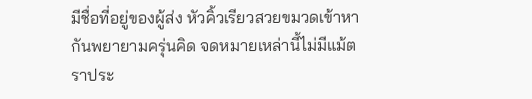มีชื่อที่อยู่ของผู้ส่ง หัวคิ้วเรียวสวยขมวดเข้าหากันพยายามครุ่นคิด จดหมายเหล่านี้ไม่มีแม้ตราประ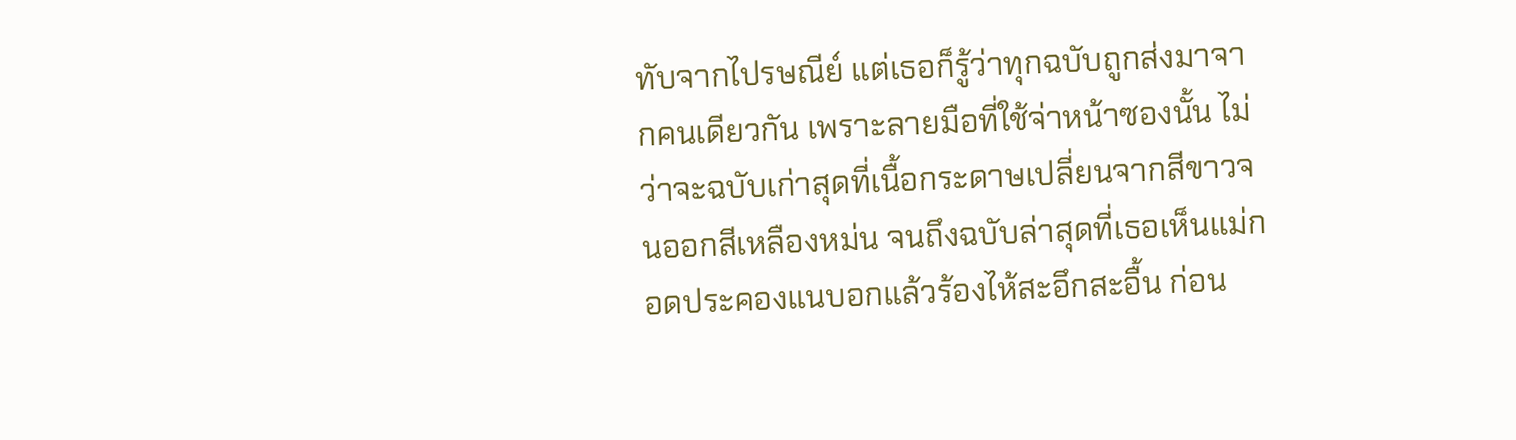ทับจากไปรษณีย์ แต่เธอก็รู้ว่าทุกฉบับถูกส่งมาจากคนเดียวกัน เพราะลายมือที่ใช้จ่าหน้าซองนั้น ไม่ว่าจะฉบับเก่าสุดที่เนื้อกระดาษเปลี่ยนจากสีขาวจนออกสีเหลืองหม่น จนถึงฉบับล่าสุดที่เธอเห็นแม่กอดประคองแนบอกแล้วร้องไห้สะอึกสะอื้น ก่อน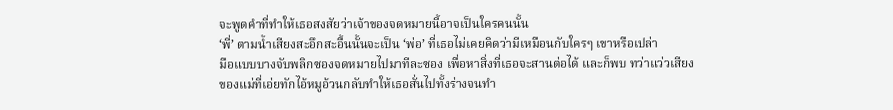จะพูดคำที่ทำให้เธอสงสัยว่าเจ้าของจดหมายนี้อาจเป็นใครคนนั้น
‘พี่’ ตามน้ำเสียงสะอึกสะอื้นนั้นจะเป็น ‘พ่อ’ ที่เธอไม่เคยคิดว่ามีเหมือนกับใครๆ เขาหรือเปล่า
มือแบบบางจับพลิกซองจดหมายไปมาทีละซอง เพื่อหาสิ่งที่เธอจะสานต่อได้ และก็พบ ทว่าแว่วเสียงของแม่ที่เอ่ยทักไอ้หมูอ้วนกลับทำให้เธอสั่นไปทั้งร่างจนทำ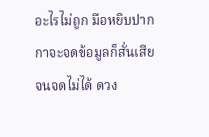อะไรไม่ถูก มือหยิบปากกาจะจดข้อมูลก็สั่นเสียจนจดไม่ได้ ดวง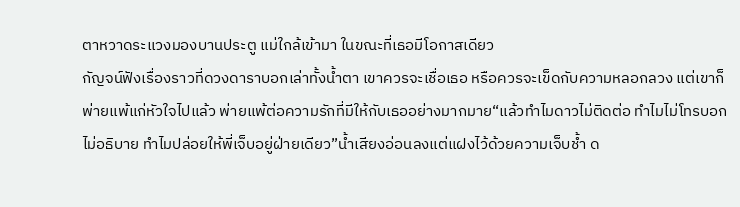ตาหวาดระแวงมองบานประตู แม่ใกล้เข้ามา ในขณะที่เธอมีโอกาสเดียว
กัญจน์ฟังเรื่องราวที่ดวงดาราบอกเล่าทั้งน้ำตา เขาควรจะเชื่อเธอ หรือควรจะเข็ดกับความหลอกลวง แต่เขาก็พ่ายแพ้แก่หัวใจไปแล้ว พ่ายแพ้ต่อความรักที่มีให้กับเธออย่างมากมาย“แล้วทำไมดาวไม่ติดต่อ ทำไมไม่โทรบอก ไม่อธิบาย ทำไมปล่อยให้พี่เจ็บอยู่ฝ่ายเดียว”น้ำเสียงอ่อนลงแต่แฝงไว้ด้วยความเจ็บช้ำ ด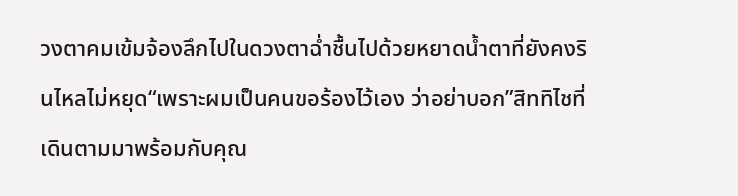วงตาคมเข้มจ้องลึกไปในดวงตาฉ่ำชื้นไปด้วยหยาดน้ำตาที่ยังคงรินไหลไม่หยุด“เพราะผมเป็นคนขอร้องไว้เอง ว่าอย่าบอก”สิททิไชที่เดินตามมาพร้อมกับคุณ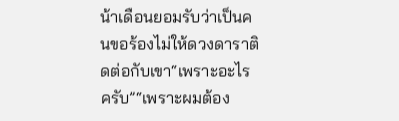น้าเดือนยอมรับว่าเป็นคนขอร้องไม่ให้ดวงดาราติดต่อกับเขา“เพราะอะไรครับ”“เพราะผมต้อง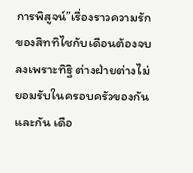การพิสูจน์”เรื่องราวความรักของสิททิไชกับเดือนต้องจบลงเพราะทิฐิ ต่างฝ่ายต่างไม่ยอมรับในครอบครัวของกันและกัน เดือ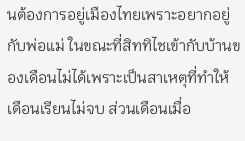นต้องการอยู่เมืองไทยเพราะอยากอยู่กับพ่อแม่ ในขณะที่สิททิไชเข้ากับบ้านของเดือนไม่ได้เพราะเป็นสาเหตุที่ทำให้เดือนเรียนไม่จบ ส่วนเดือนเมื่อ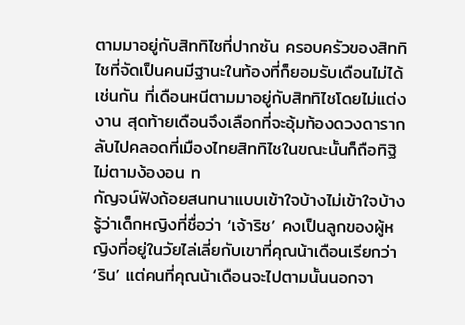ตามมาอยู่กับสิททิไชที่ปากซัน ครอบครัวของสิททิไชที่จัดเป็นคนมีฐานะในท้องที่ก็ยอมรับเดือนไม่ได้เช่นกัน ที่เดือนหนีตามมาอยู่กับสิททิไชโดยไม่แต่งงาน สุดท้ายเดือนจึงเลือกที่จะอุ้มท้องดวงดารากลับไปคลอดที่เมืองไทยสิททิไชในขณะนั้นก็ถือทิฐิไม่ตามง้องอน ท
กัญจน์ฟังถ้อยสนทนาแบบเข้าใจบ้างไม่เข้าใจบ้าง รู้ว่าเด็กหญิงที่ชื่อว่า ‘เจ้าริช’ คงเป็นลูกของผู้หญิงที่อยู่ในวัยไล่เลี่ยกับเขาที่คุณน้าเดือนเรียกว่า ‘ริน’ แต่คนที่คุณน้าเดือนจะไปตามนั้นนอกจา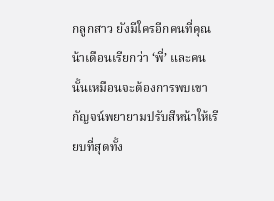กลูกสาว ยังมีใครอีกคนที่คุณน้าเดือนเรียกว่า ‘พี่’ และคนนั้นเหมือนจะต้องการพบเขากัญจน์พยายามปรับสีหน้าให้เรียบที่สุดทั้ง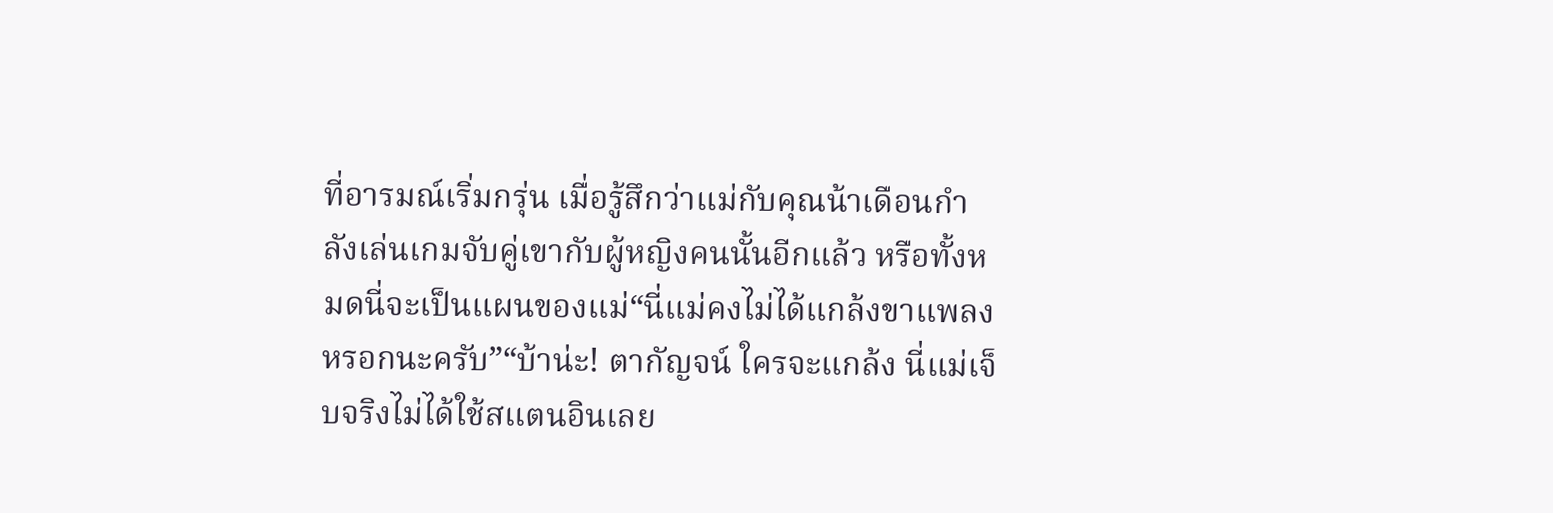ที่อารมณ์เริ่มกรุ่น เมื่อรู้สึกว่าแม่กับคุณน้าเดือนกำลังเล่นเกมจับคู่เขากับผู้หญิงคนนั้นอีกแล้ว หรือทั้งหมดนี่จะเป็นแผนของแม่“นี่แม่คงไม่ได้แกล้งขาแพลงหรอกนะครับ”“บ้าน่ะ! ตากัญจน์ ใครจะแกล้ง นี่แม่เจ็บจริงไม่ได้ใช้สแตนอินเลย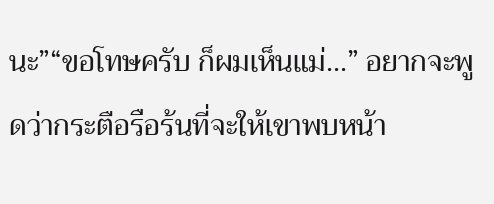นะ”“ขอโทษครับ ก็ผมเห็นแม่...” อยากจะพูดว่ากระตือรือร้นที่จะให้เขาพบหน้า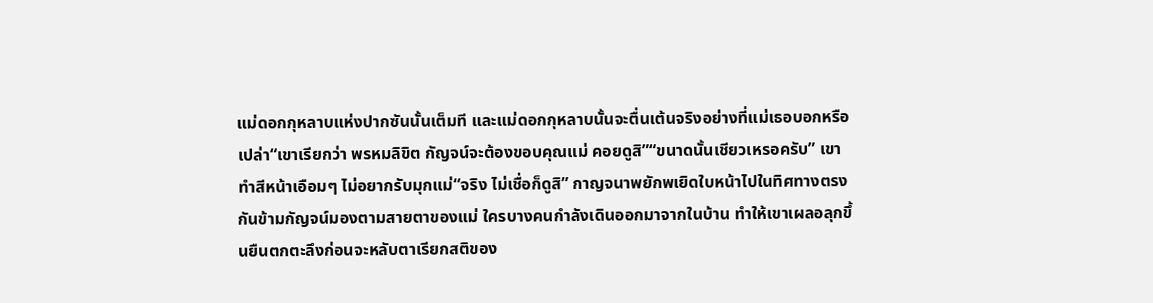แม่ดอกกุหลาบแห่งปากซันนั้นเต็มที และแม่ดอกกุหลาบนั้นจะตื่นเต้นจริงอย่างที่แม่เธอบอกหรือเปล่า“เขาเรียกว่า พรหมลิขิต กัญจน์จะต้องขอบคุณแม่ คอยดูสิ”“ขนาดนั้นเชียวเหรอครับ” เขาทำสีหน้าเอือมๆ ไม่อยากรับมุกแม่“จริง ไม่เชื่อก็ดูสิ” กาญจนาพยักพเยิดใบหน้าไปในทิศทางตรงกันข้ามกัญจน์มองตามสายตาของแม่ ใครบางคนกำลังเดินออกมาจากในบ้าน ทำให้เขาเผลอลุกขึ้นยืนตกตะลึงก่อนจะหลับตาเรียกสติของ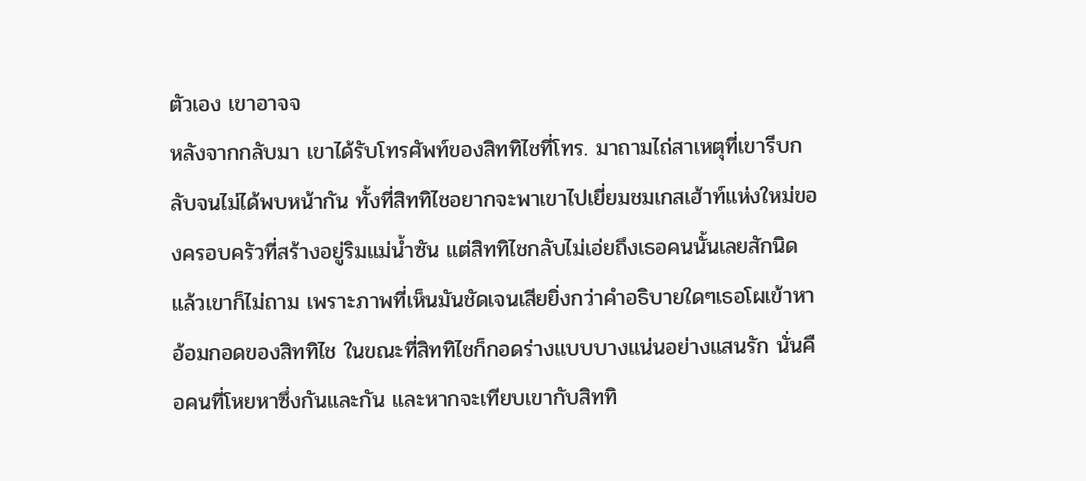ตัวเอง เขาอาจจ
หลังจากกลับมา เขาได้รับโทรศัพท์ของสิททิไชที่โทร. มาถามไถ่สาเหตุที่เขารีบกลับจนไม่ได้พบหน้ากัน ทั้งที่สิททิไชอยากจะพาเขาไปเยี่ยมชมเกสเฮ้าท์แห่งใหม่ของครอบครัวที่สร้างอยู่ริมแม่น้ำซัน แต่สิททิไชกลับไม่เอ่ยถึงเธอคนนั้นเลยสักนิด แล้วเขาก็ไม่ถาม เพราะภาพที่เห็นมันชัดเจนเสียยิ่งกว่าคำอธิบายใดๆเธอโผเข้าหาอ้อมกอดของสิททิไช ในขณะที่สิททิไชก็กอดร่างแบบบางแน่นอย่างแสนรัก นั่นคือคนที่โหยหาซึ่งกันและกัน และหากจะเทียบเขากับสิททิ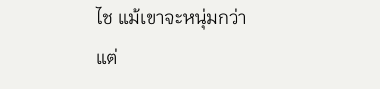ไช แม้เขาจะหนุ่มกว่า แต่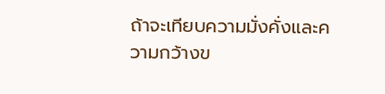ถ้าจะเทียบความมั่งคั่งและความกว้างข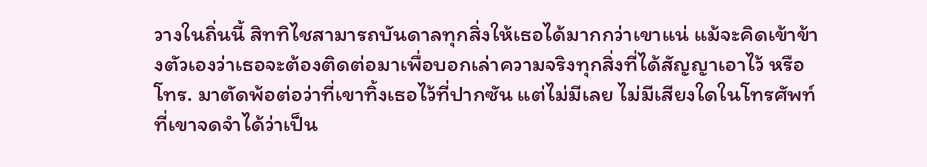วางในถิ่นนี้ สิททิไชสามารถบันดาลทุกสิ่งให้เธอได้มากกว่าเขาแน่ แม้จะคิดเข้าข้างตัวเองว่าเธอจะต้องติดต่อมาเพื่อบอกเล่าความจริงทุกสิ่งที่ได้สัญญาเอาไว้ หรือโทร. มาตัดพ้อต่อว่าที่เขาทิ้งเธอไว้ที่ปากซัน แต่ไม่มีเลย ไม่มีเสียงใดในโทรศัพท์ที่เขาจดจำได้ว่าเป็น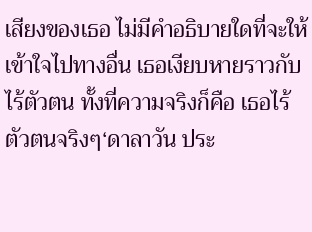เสียงของเธอ ไม่มีคำอธิบายใดที่จะให้เข้าใจไปทางอื่น เธอเงียบหายราวกับไร้ตัวตน ทั้งที่ความจริงก็คือ เธอไร้ตัวตนจริงๆ‘ดาลาวัน ประ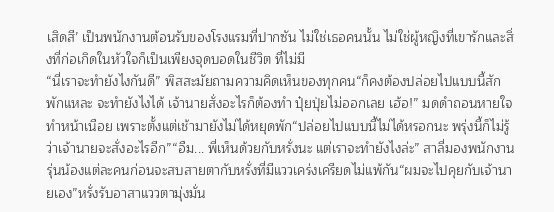เสิดสี’ เป็นพนักงานต้อนรับของโรงแรมที่ปากซัน ไม่ใช่เธอคนนั้น ไม่ใช่ผู้หญิงที่เขารักและสิ่งที่ก่อเกิดในหัวใจก็เป็นเพียงจุดบอดในชีวิต ที่ไม่มี
“นี่เราจะทำยังไงกันดี” พิสสะมัยถามความคิดเห็นของทุกคน“ก็คงต้องปล่อยไปแบบนี้สักพักแหละ จะทำยังไงได้ เจ้านายสั่งอะไรก็ต้องทำ ปุ๋ยปุ่ยไม่ออกเลย เฮ้อ!” มดดำถอนหายใจทำหน้าเนือย เพราะตั้งแต่เช้ามายังไม่ได้หยุดพัก“ปล่อยไปแบบนี้ไม่ได้หรอกนะ พรุ่งนี้ก็ไม่รู้ว่าเจ้านายจะสั่งอะไรอีก”“อืม... พี่เห็นด้วยกับหรั่งนะ แต่เราจะทำยังไงล่ะ” สาลี่มองพนักงานรุ่นน้องแต่ละคนก่อนจะสบสายตากับหรั่งที่มีแววเคร่งเครียดไม่แพ้กัน“ผมจะไปคุยกับเจ้านายเอง”หรั่งรับอาสาแววตามุ่งมั่น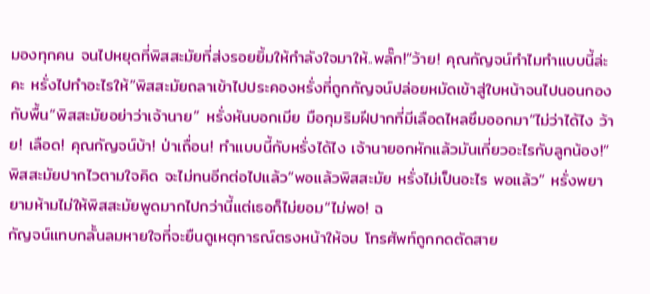มองทุกคน จนไปหยุดที่พิสสะมัยที่ส่งรอยยิ้มให้กำลังใจมาให้..พลั๊ก!“ว้าย! คุณกัญจน์ทำไมทำแบบนี้ล่ะคะ หรั่งไปทำอะไรให้”พิสสะมัยถลาเข้าไปประคองหรั่งที่ถูกกัญจน์ปล่อยหมัดเข้าสู่ใบหน้าจนไปนอนกองกับพื้น“พิสสะมัยอย่าว่าเจ้านาย” หรั่งหันบอกเมีย มือกุมริมฝีปากที่มีเลือดไหลซึมออกมา“ไม่ว่าได้ไง ว้าย! เลือด! คุณกัญจน์บ้า! ป่าเถื่อน! ทำแบบนี้กับหรั่งได้ไง เจ้านายอกหักแล้วมันเกี่ยวอะไรกับลูกน้อง!” พิสสะมัยปากไวตามใจคิด จะไม่ทนอีกต่อไปแล้ว“พอแล้วพิสสะมัย หรั่งไม่เป็นอะไร พอแล้ว” หรั่งพยายามห้ามไม่ให้พิสสะมัยพูดมากไปกว่านี้แต่เธอก็ไม่ยอม“ไม่พอ! ฉ
กัญจน์แทบกลั้นลมหายใจที่จะยืนดูเหตุการณ์ตรงหน้าให้จบ โทรศัพท์ถูกกดตัดสาย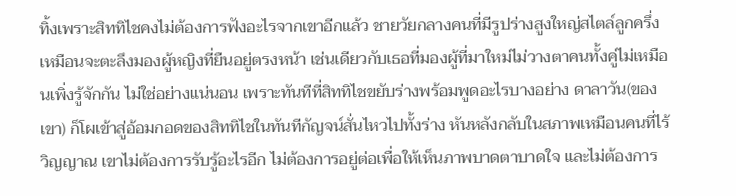ทิ้งเพราะสิททิไชคงไม่ต้องการฟังอะไรจากเขาอีกแล้ว ชายวัยกลางคนที่มีรูปร่างสูงใหญ่สไตล์ลูกครึ่งเหมือนจะตะลึงมองผู้หญิงที่ยืนอยู่ตรงหน้า เช่นเดียวกับเธอที่มองผู้ที่มาใหม่ไม่วางตาคนทั้งคู่ไม่เหมือนเพิ่งรู้จักกัน ไม่ใช่อย่างแน่นอน เพราะทันทีที่สิททิไชขยับร่างพร้อมพูดอะไรบางอย่าง ดาลาวัน(ของเขา) ก็โผเข้าสู่อ้อมกอดของสิททิไชในทันทีกัญจน์สั่นไหวไปทั้งร่าง หันหลังกลับในสภาพเหมือนคนที่ไร้วิญญาณ เขาไม่ต้องการรับรู้อะไรอีก ไม่ต้องการอยู่ต่อเพื่อให้เห็นภาพบาดตาบาดใจ และไม่ต้องการ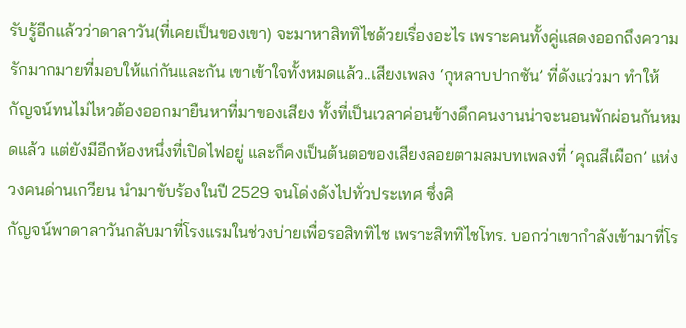รับรู้อีกแล้วว่าดาลาวัน(ที่เคยเป็นของเขา) จะมาหาสิททิไชด้วยเรื่องอะไร เพราะคนทั้งคู่แสดงออกถึงความรักมากมายที่มอบให้แก่กันและกัน เขาเข้าใจทั้งหมดแล้ว..เสียงเพลง ‘กุหลาบปากซัน’ ที่ดังแว่วมา ทำให้กัญจน์ทนไม่ไหวต้องออกมายืนหาที่มาของเสียง ทั้งที่เป็นเวลาค่อนข้างดึกคนงานน่าจะนอนพักผ่อนกันหมดแล้ว แต่ยังมีอีกห้องหนึ่งที่เปิดไฟอยู่ และก็คงเป็นต้นตอของเสียงลอยตามลมบทเพลงที่ ‘คุณสีเผือก’ แห่งวงคนด่านเกวียน นำมาขับร้องในปี 2529 จนโด่งดังไปทั่วประเทศ ซึ่งศิ
กัญจน์พาดาลาวันกลับมาที่โรงแรมในช่วงบ่ายเพื่อรอสิททิไช เพราะสิททิไชโทร. บอกว่าเขากำลังเข้ามาที่โร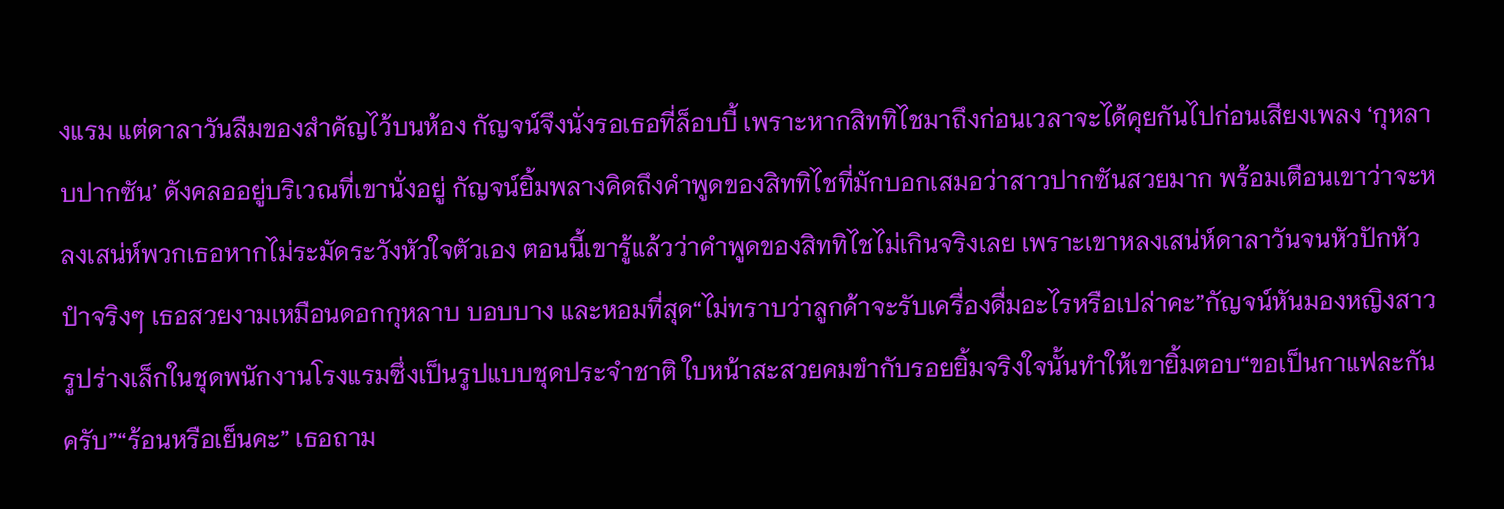งแรม แต่ดาลาวันลืมของสำคัญไว้บนห้อง กัญจน์จึงนั่งรอเธอที่ล็อบบี้ เพราะหากสิททิไชมาถึงก่อนเวลาจะได้คุยกันไปก่อนเสียงเพลง ‘กุหลาบปากซัน’ ดังคลออยู่บริเวณที่เขานั่งอยู่ กัญจน์ยิ้มพลางคิดถึงคำพูดของสิททิไชที่มักบอกเสมอว่าสาวปากซันสวยมาก พร้อมเตือนเขาว่าจะหลงเสน่ห์พวกเธอหากไม่ระมัดระวังหัวใจตัวเอง ตอนนี้เขารู้แล้วว่าคำพูดของสิททิไชไม่เกินจริงเลย เพราะเขาหลงเสน่ห์ดาลาวันจนหัวปักหัวปำจริงๆ เธอสวยงามเหมือนดอกกุหลาบ บอบบาง และหอมที่สุด“ไม่ทราบว่าลูกค้าจะรับเครื่องดื่มอะไรหรือเปล่าคะ”กัญจน์หันมองหญิงสาวรูปร่างเล็กในชุดพนักงานโรงแรมซึ่งเป็นรูปแบบชุดประจำชาติ ใบหน้าสะสวยคมขำกับรอยยิ้มจริงใจนั้นทำให้เขายิ้มตอบ“ขอเป็นกาแฟละกันครับ”“ร้อนหรือเย็นคะ” เธอถาม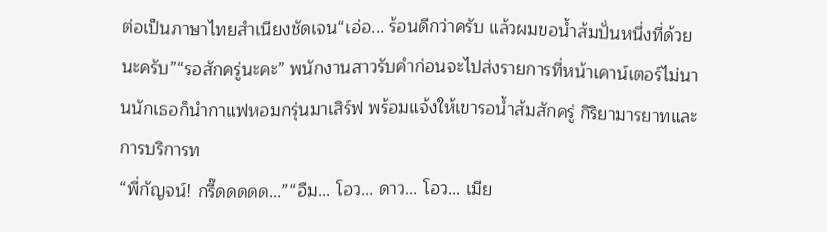ต่อเป็นภาษาไทยสำเนียงชัดเจน“เอ่อ... ร้อนดีกว่าครับ แล้วผมขอน้ำส้มปั่นหนึ่งที่ด้วยนะครับ”“รอสักครู่นะคะ” พนักงานสาวรับคำก่อนจะไปส่งรายการที่หน้าเคาน์เตอร์ไม่นานนักเธอก็นำกาแฟหอมกรุ่นมาเสิร์ฟ พร้อมแจ้งให้เขารอน้ำส้มสักครู่ กิริยามารยาทและการบริการท
“พี่กัญจน์! กรี๊ดดดดด...”“อืม... โอว... ดาว... โอว... เมีย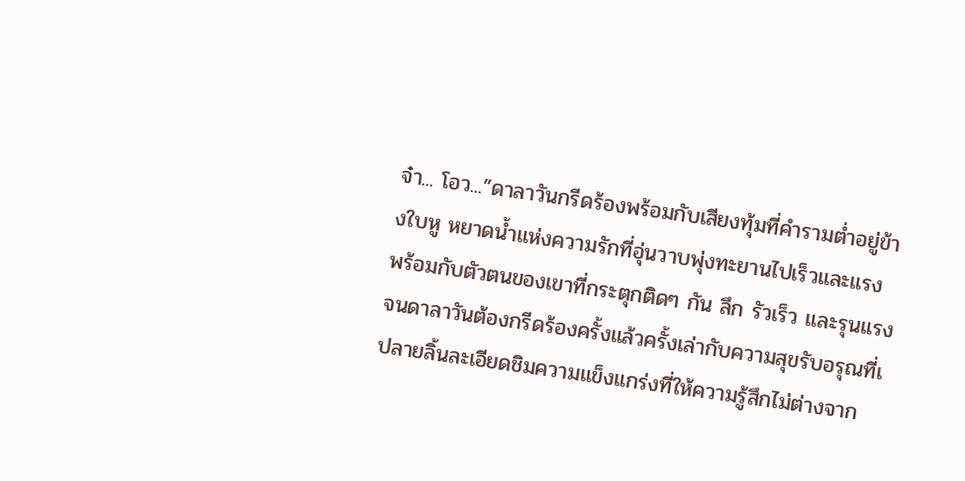จ๋า... โอว...”ดาลาวันกรีดร้องพร้อมกับเสียงทุ้มที่คำรามต่ำอยู่ข้างใบหู หยาดน้ำแห่งความรักที่อุ่นวาบพุ่งทะยานไปเร็วและแรง พร้อมกับตัวตนของเขาที่กระตุกติดๆ กัน ลึก รัวเร็ว และรุนแรง จนดาลาวันต้องกรีดร้องครั้งแล้วครั้งเล่ากับความสุขรับอรุณที่เ
ปลายลิ้นละเอียดชิมความแข็งแกร่งที่ให้ความรู้สึกไม่ต่างจาก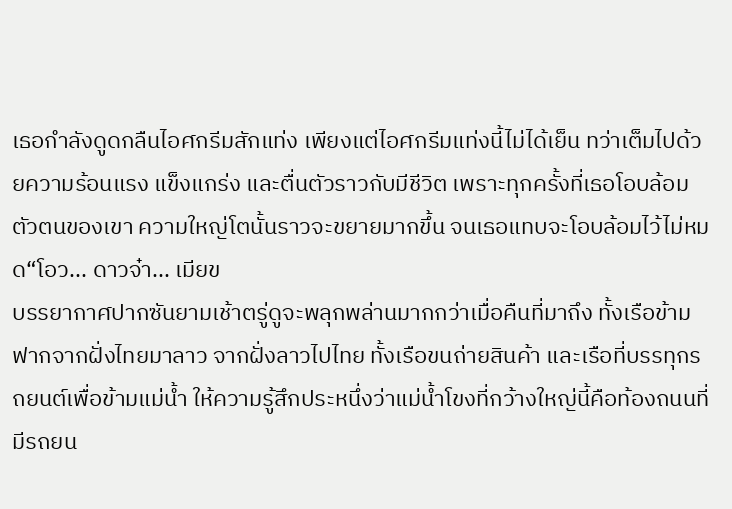เธอกำลังดูดกลืนไอศกรีมสักแท่ง เพียงแต่ไอศกรีมแท่งนี้ไม่ได้เย็น ทว่าเต็มไปด้วยความร้อนแรง แข็งแกร่ง และตื่นตัวราวกับมีชีวิต เพราะทุกครั้งที่เธอโอบล้อมตัวตนของเขา ความใหญ่โตนั้นราวจะขยายมากขึ้น จนเธอแทบจะโอบล้อมไว้ไม่หมด“โอว... ดาวจ๋า... เมียข
บรรยากาศปากซันยามเช้าตรู่ดูจะพลุกพล่านมากกว่าเมื่อคืนที่มาถึง ทั้งเรือข้ามฟากจากฝั่งไทยมาลาว จากฝั่งลาวไปไทย ทั้งเรือขนถ่ายสินค้า และเรือที่บรรทุกรถยนต์เพื่อข้ามแม่น้ำ ให้ความรู้สึกประหนึ่งว่าแม่น้ำโขงที่กว้างใหญ่นี้คือท้องถนนที่มีรถยน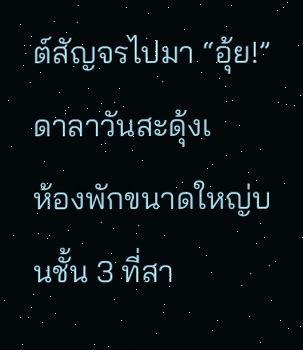ต์สัญจรไปมา “อุ้ย!” ดาลาวันสะดุ้งเ
ห้องพักขนาดใหญ่บนชั้น 3 ที่สา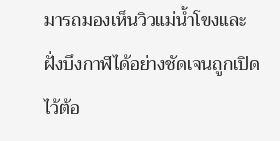มารถมองเห็นวิวแม่น้ำโขงและฝั่งบึงกาฬได้อย่างชัดเจนถูกเปิดไว้ต้อ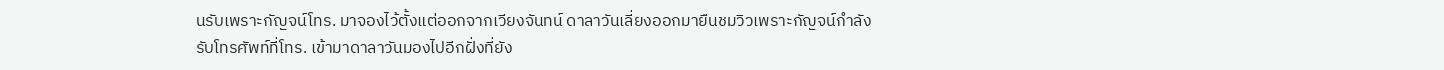นรับเพราะกัญจน์โทร. มาจองไว้ตั้งแต่ออกจากเวียงจันทน์ ดาลาวันเลี่ยงออกมายืนชมวิวเพราะกัญจน์กำลังรับโทรศัพท์ที่โทร. เข้ามาดาลาวันมองไปอีกฝั่งที่ยัง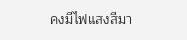คงมีไฟแสงสีมา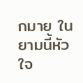กมาย ในยามนี้หัวใจ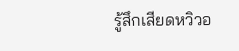รู้สึกเสียดหวิวอ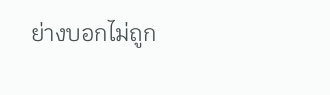ย่างบอกไม่ถูก